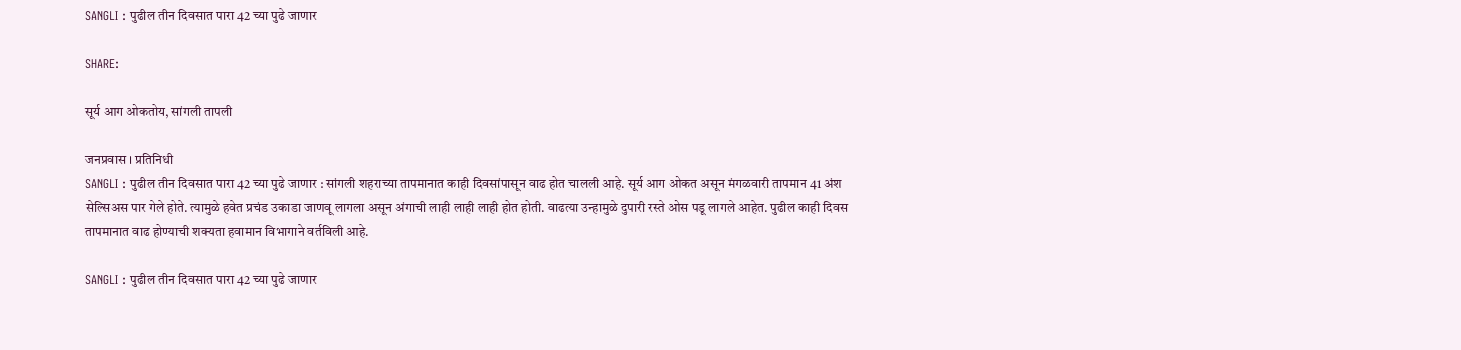SANGLI : पुढील तीन दिवसात पारा 42 च्या पुढे जाणार

SHARE:

सूर्य आग ओकतोय, सांगली तापली

जनप्रवास । प्रतिनिधी
SANGLI : पुढील तीन दिवसात पारा 42 च्या पुढे जाणार : सांगली शहराच्या तापमानात काही दिवसांपासून वाढ होत चालली आहे. सूर्य आग ओकत असून मंगळवारी तापमान 41 अंश सेल्सिअस पार गेले होते. त्यामुळे हवेत प्रचंड उकाडा जाणवू लागला असून अंगाची लाही लाही लाही होत होती. वाढत्या उन्हामुळे दुपारी रस्ते ओस पडू लागले आहेत. पुढील काही दिवस तापमानात वाढ होण्याची शक्यता हवामान विभागाने वर्तविली आहे.

SANGLI : पुढील तीन दिवसात पारा 42 च्या पुढे जाणार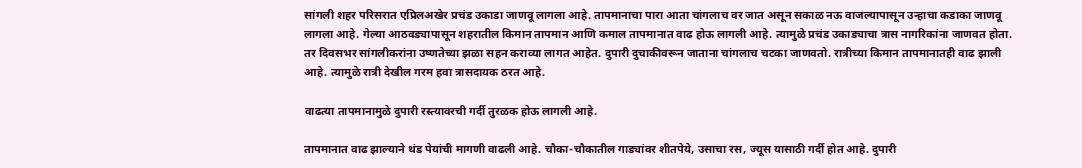सांगली शहर परिसरात एप्रिलअखेर प्रचंड उकाडा जाणवू लागला आहे. तापमानाचा पारा आता चांगलाच वर जात असून सकाळ नऊ वाजल्यापासून उन्हाचा कडाका जाणवू लागला आहे. गेल्या आठवड्यापासून शहरातील किमान तापमान आणि कमाल तापमानात वाढ होऊ लागली आहे. त्यामुळे प्रचंड उकाड्याचा त्रास नागरिकांना जाणवत होता. तर दिवसभर सांगलीकरांना उष्णतेच्या झळा सहन कराव्या लागत आहेत. दुपारी दुचाकीवरून जाताना चांगलाच चटका जाणवतो. रात्रीच्या किमान तापमानातही वाढ झाली आहे. त्यामुळे रात्री देखील गरम हवा त्रासदायक ठरत आहे.

वाढत्या तापमानामुळे दुपारी रस्त्यावरची गर्दी तुरळक होऊ लागली आहे.

तापमानात वाढ झाल्याने थंड पेयांची मागणी वाढली आहे. चौका-चौकातील गाड्यांवर शीतपेये, उसाचा रस, ज्यूस यासाठी गर्दी होत आहे. दुपारी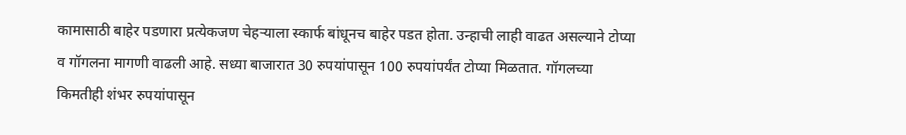कामासाठी बाहेर पडणारा प्रत्येकजण चेहर्‍याला स्कार्फ बांधूनच बाहेर पडत होता. उन्हाची लाही वाढत असल्याने टोप्या व गॉगलना मागणी वाढली आहे. सध्या बाजारात 30 रुपयांपासून 100 रुपयांपर्यंत टोप्या मिळतात. गॉगलच्या किमतीही शंभर रुपयांपासून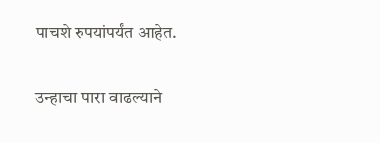पाचशे रुपयांपर्यंत आहेत.

उन्हाचा पारा वाढल्याने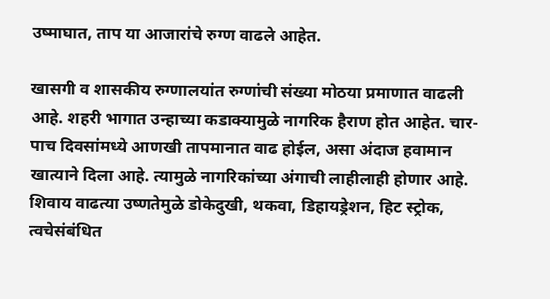उष्माघात, ताप या आजारांचे रुग्ण वाढले आहेत.

खासगी व शासकीय रुग्णालयांत रुग्णांची संख्या मोठया प्रमाणात वाढली आहे. शहरी भागात उन्हाच्या कडाक्यामुळे नागरिक हैराण होत आहेत. चार-पाच दिवसांमध्ये आणखी तापमानात वाढ होईल, असा अंदाज हवामान खात्याने दिला आहे. त्यामुळे नागरिकांच्या अंगाची लाहीलाही होणार आहे. शिवाय वाढत्या उष्णतेमुळे डोकेदुखी, थकवा, डिहायड्रेशन, हिट स्ट्रोक, त्वचेसंबंधित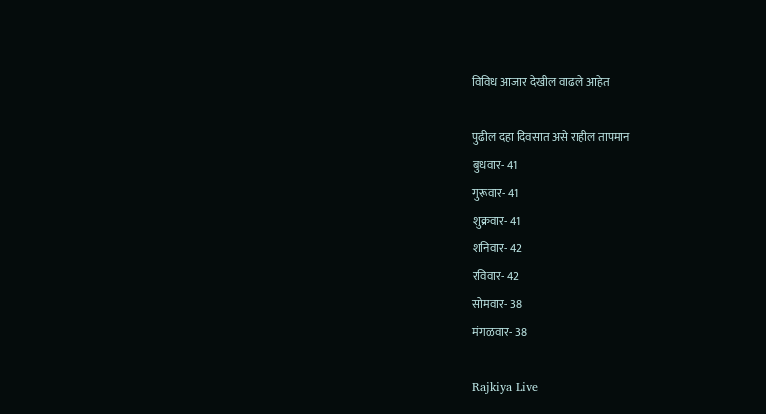विविध आजार देखील वाढले आहेत

पुढील दहा दिवसात असे राहील तापमान
बुधवार- 41
गुरूवार- 41
शुक्रवार- 41
शनिवार- 42
रविवार- 42
सोमवार- 38
मंगळवार- 38

Rajkiya Live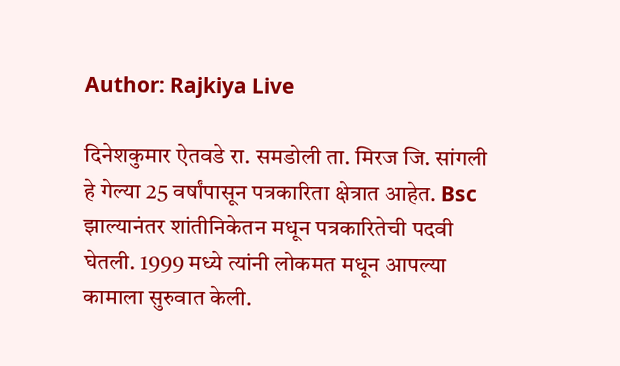Author: Rajkiya Live

दिनेशकुमार ऐतवडे रा. समडोली ता. मिरज जि. सांगली हे गेल्या 25 वर्षांपासून पत्रकारिता क्षेत्रात आहेत. Bsc झाल्यानंतर शांतीनिकेतन मधून पत्रकारितेची पदवी घेतली. 1999 मध्ये त्यांनी लोकमत मधून आपल्या कामाला सुरुवात केली.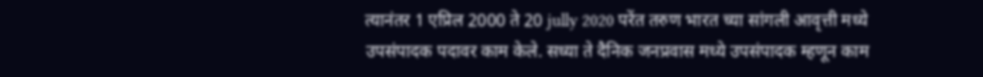त्यानंतर 1 एप्रिल 2000 ते 20 jully 2020 परेंत तरुण भारत च्या सांगली आवृत्ती मध्ये उपसंपादक पदावर काम केले. सध्या ते दैनिक जनप्रवास मध्ये उपसंपादक म्हणून काम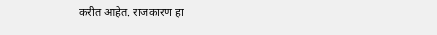करीत आहेत. राजकारण हा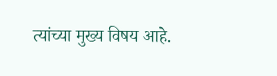त्यांच्या मुख्य विषय आहे.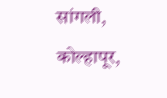सांगली, कोल्हापूर,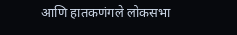आणि हातकणंगले लोकसभा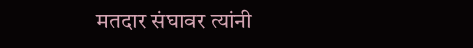मतदार संघावर त्यांनी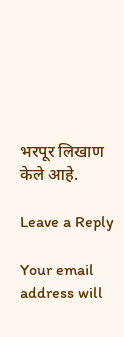भरपूर लिखाण केले आहे.

Leave a Reply

Your email address will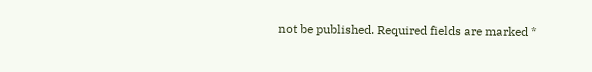not be published. Required fields are marked *